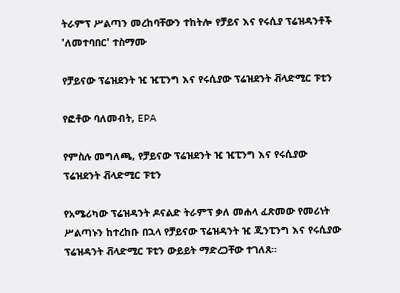ትራምፕ ሥልጣን መረከባቸውን ተከትሎ የቻይና እና የሩሲያ ፕሬዝዳንቶች 'ለመተባበር' ተስማሙ

የቻይናው ፕሬዝደንት ዢ ዢፒንግ እና የሩሲያው ፕሬዝደንት ቭላድሚር ፑቲን

የፎቶው ባለመብት, EPA

የምስሉ መግለጫ, የቻይናው ፕሬዝደንት ዢ ዢፒንግ እና የሩሲያው ፕሬዝደንት ቭላድሚር ፑቲን

የአሜሪካው ፕሬዝዳንት ዶናልድ ትራምፕ ቃለ መሐላ ፈጽመው የመሪነት ሥልጣኑን ከተረከቡ በኋላ የቻይናው ፕሬዝዳንት ዢ ጂንፒንግ እና የሩሲያው ፕሬዝዳንት ቭላድሚር ፑቲን ውይይት ማድረጋቸው ተገለጸ።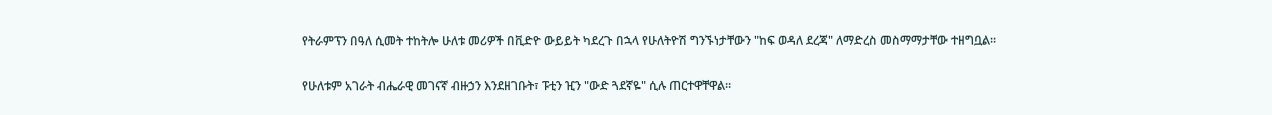የትራምፕን በዓለ ሲመት ተከትሎ ሁለቱ መሪዎች በቪድዮ ውይይት ካደረጉ በኋላ የሁለትዮሽ ግንኙነታቸውን "ከፍ ወዳለ ደረጃ" ለማድረስ መስማማታቸው ተዘግቧል።

የሁለቱም አገራት ብሔራዊ መገናኛ ብዙኃን እንደዘገቡት፣ ፑቲን ዢን "ውድ ጓደኛዬ" ሲሉ ጠርተዋቸዋል።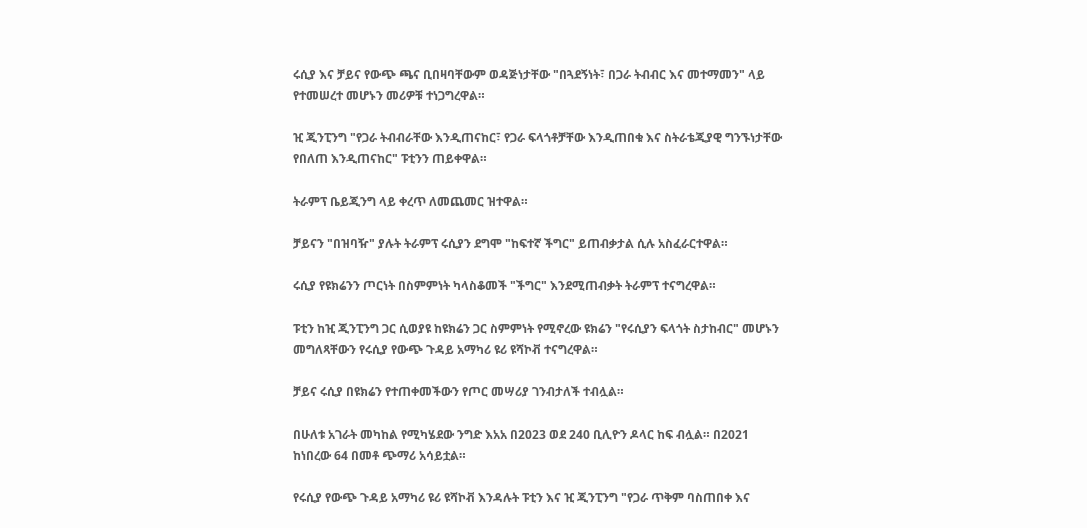ሩሲያ እና ቻይና የውጭ ጫና ቢበዛባቸውም ወዳጅነታቸው "በጓደኝነት፣ በጋራ ትብብር እና መተማመን" ላይ የተመሠረተ መሆኑን መሪዎቹ ተነጋግረዋል።

ዢ ጂንፒንግ "የጋራ ትብብራቸው እንዲጠናከር፣ የጋራ ፍላጎቶቻቸው እንዲጠበቁ እና ስትራቴጂያዊ ግንኙነታቸው የበለጠ እንዲጠናከር" ፑቲንን ጠይቀዋል።

ትራምፕ ቤይጂንግ ላይ ቀረጥ ለመጨመር ዝተዋል።

ቻይናን "በዝባዥ" ያሉት ትራምፕ ሩሲያን ደግሞ "ከፍተኛ ችግር" ይጠብቃታል ሲሉ አስፈራርተዋል።

ሩሲያ የዩክሬንን ጦርነት በስምምነት ካላስቆመች "ችግር" እንደሚጠብቃት ትራምፕ ተናግረዋል።

ፑቲን ከዢ ጂንፒንግ ጋር ሲወያዩ ከዩክሬን ጋር ስምምነት የሚኖረው ዩክሬን "የሩሲያን ፍላጎት ስታከብር" መሆኑን መግለጻቸውን የሩሲያ የውጭ ጉዳይ አማካሪ ዩሪ ዩሻኮቭ ተናግረዋል።

ቻይና ሩሲያ በዩክሬን የተጠቀመችውን የጦር መሣሪያ ገንብታለች ተብሏል።

በሁለቱ አገራት መካከል የሚካሄደው ንግድ እአአ በ2023 ወደ 240 ቢሊዮን ዶላር ከፍ ብሏል። በ2021 ከነበረው 64 በመቶ ጭማሪ አሳይቷል።

የሩሲያ የውጭ ጉዳይ አማካሪ ዩሪ ዩሻኮቭ እንዳሉት ፑቲን እና ዢ ጂንፒንግ "የጋራ ጥቅም ባስጠበቀ እና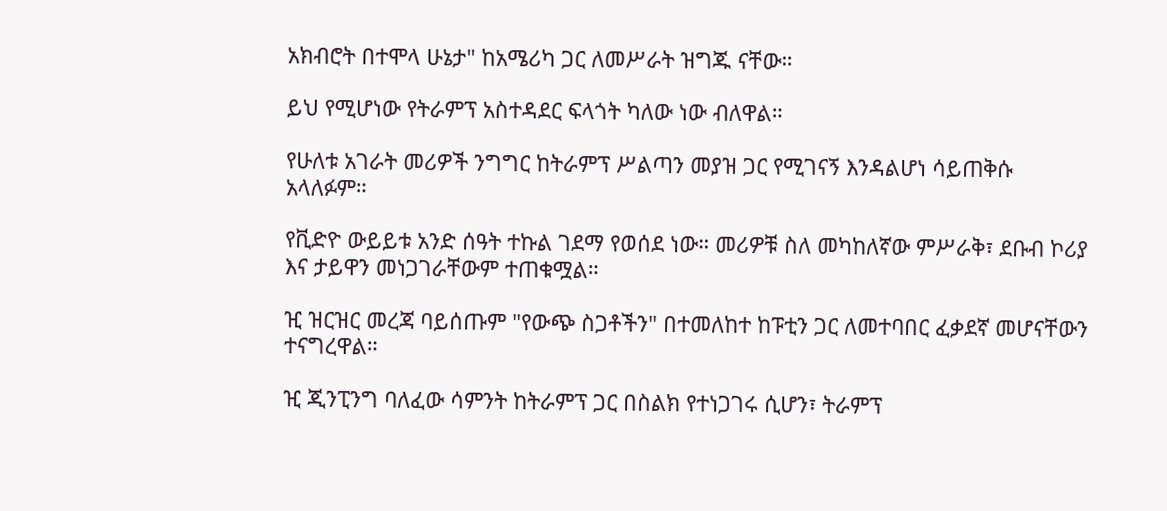አክብሮት በተሞላ ሁኔታ" ከአሜሪካ ጋር ለመሥራት ዝግጁ ናቸው።

ይህ የሚሆነው የትራምፕ አስተዳደር ፍላጎት ካለው ነው ብለዋል።

የሁለቱ አገራት መሪዎች ንግግር ከትራምፕ ሥልጣን መያዝ ጋር የሚገናኝ እንዳልሆነ ሳይጠቅሱ አላለፉም።

የቪድዮ ውይይቱ አንድ ሰዓት ተኩል ገደማ የወሰደ ነው። መሪዎቹ ስለ መካከለኛው ምሥራቅ፣ ደቡብ ኮሪያ እና ታይዋን መነጋገራቸውም ተጠቁሟል።

ዢ ዝርዝር መረጃ ባይሰጡም "የውጭ ስጋቶችን" በተመለከተ ከፑቲን ጋር ለመተባበር ፈቃደኛ መሆናቸውን ተናግረዋል።

ዢ ጂንፒንግ ባለፈው ሳምንት ከትራምፕ ጋር በስልክ የተነጋገሩ ሲሆን፣ ትራምፕ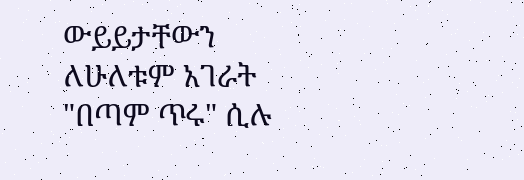ውይይታቸውን ለሁለቱም አገራት "በጣም ጥሩ" ሲሉ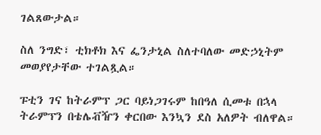ገልጸውታል።

ስለ ንግድ፣ ቲክቶክ እና ፌንታኒል ስለተባለው መድኃኒትም መወያየታቸው ተገልጿል።

ፑቲን ገና ከትራምፕ ጋር ባይነጋገሩም ከበዓለ ሲመቱ በኋላ ትራምፕን በቴሌቭዥን ቀርበው እንኳን ደስ አለዎት ብለዋል።